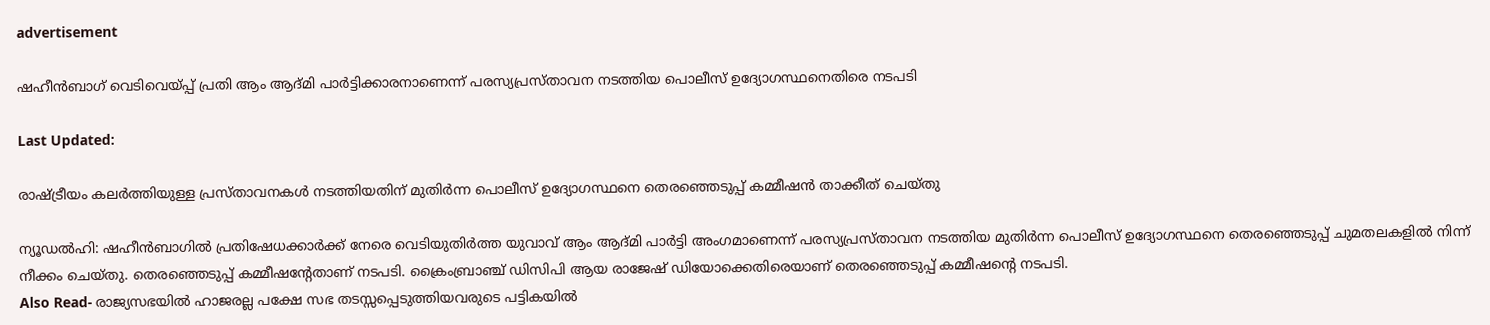advertisement

ഷഹീൻബാഗ് വെടിവെയ്പ്പ് പ്രതി ആം ആദ്മി പാർട്ടിക്കാരനാണെന്ന് പരസ്യപ്രസ്താവന നടത്തിയ പൊലീസ് ഉദ്യോഗസ്ഥനെതിരെ നടപടി

Last Updated:

രാഷ്ട്രീയം കലര്‍ത്തിയുള്ള പ്രസ്താവനകള്‍ നടത്തിയതിന് മുതിർന്ന പൊലീസ് ഉദ്യോഗസ്ഥനെ തെരഞ്ഞെടുപ്പ് കമ്മീഷന്‍ താക്കീത് ചെയ്തു

ന്യൂഡൽഹി: ഷഹീന്‍ബാഗില്‍ പ്രതിഷേധക്കാര്‍ക്ക് നേരെ വെടിയുതിര്‍ത്ത ‌യുവാവ് ആം ആദ്മി പാര്‍ട്ടി അംഗമാണെന്ന് പരസ്യപ്രസ്താവന നടത്തിയ മുതിര്‍ന്ന പൊലീസ് ഉദ്യോഗസ്ഥനെ തെരഞ്ഞെടുപ്പ് ചുമതലകളില്‍ നിന്ന് നീക്കം ചെയ്തു. തെരഞ്ഞെടുപ്പ് കമ്മീഷന്റേതാണ് നടപടി. ക്രൈംബ്രാഞ്ച് ഡിസിപി ആയ രാജേഷ് ഡിയോക്കെതിരെയാണ് തെരഞ്ഞെടുപ്പ് കമ്മീഷന്റെ നടപടി.
Also Read- രാജ്യസഭയിൽ ഹാജരല്ല പക്ഷേ സഭ തടസ്സപ്പെടുത്തിയവരുടെ പട്ടികയിൽ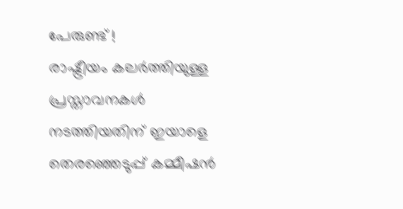പേരുണ്ട് !
രാഷ്ട്രീയം കലര്‍ത്തിയുള്ള പ്രസ്താവനകള്‍ നടത്തിയതിന് ഇയാളെ തെരഞ്ഞെടുപ്പ് കമ്മീഷന്‍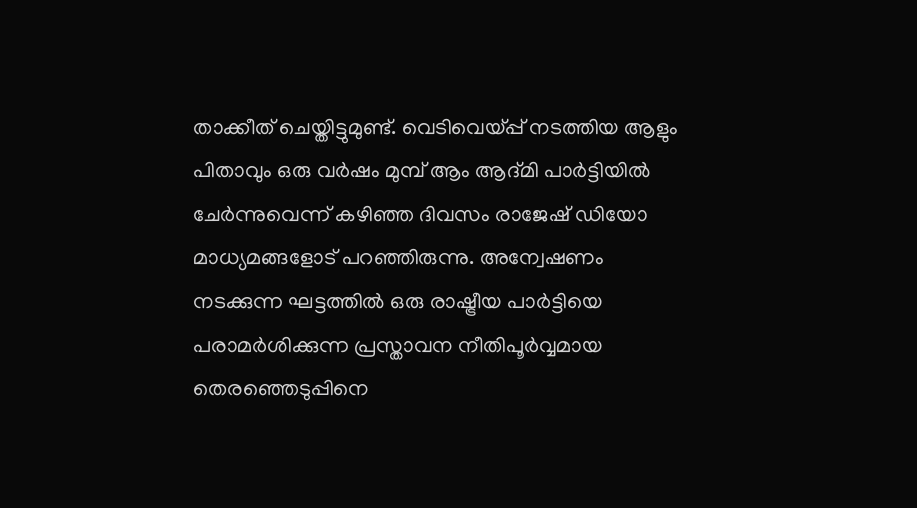താക്കീത് ചെയ്തിട്ടുമുണ്ട്. വെടിവെയ്പ്പ് നടത്തിയ ആളും പിതാവും ഒരു വര്‍ഷം മുമ്പ് ആം ആദ്മി പാര്‍ട്ടിയില്‍ ചേര്‍ന്നുവെന്ന് കഴിഞ്ഞ ദിവസം രാജേഷ് ഡിയോ മാധ്യമങ്ങളോട് പറഞ്ഞിരുന്നു. അന്വേഷണം നടക്കുന്ന ഘട്ടത്തില്‍ ഒരു രാഷ്ട്രീയ പാര്‍ട്ടിയെ പരാമര്‍ശിക്കുന്ന പ്രസ്താവന നീതിപൂര്‍വ്വമായ തെരഞ്ഞെടുപ്പിനെ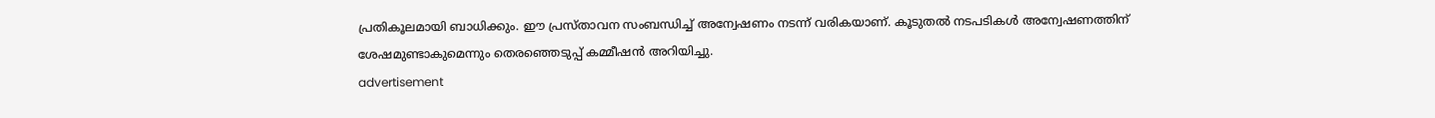പ്രതികൂലമായി ബാധിക്കും. ഈ പ്രസ്താവന സംബന്ധിച്ച് അന്വേഷണം നടന്ന് വരികയാണ്. കൂടുതല്‍ നടപടികള്‍ അന്വേഷണത്തിന് ശേഷമുണ്ടാകുമെന്നും തെരഞ്ഞെടുപ്പ് കമ്മീഷന്‍ അറിയിച്ചു.
advertisement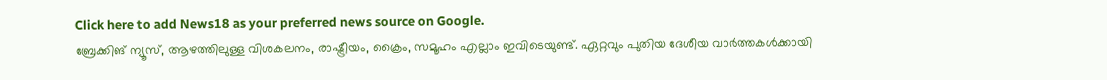Click here to add News18 as your preferred news source on Google.
ബ്രേക്കിങ് ന്യൂസ്, ആഴത്തിലുള്ള വിശകലനം, രാഷ്ട്രീയം, ക്രൈം, സമൂഹം എല്ലാം ഇവിടെയുണ്ട്. ഏറ്റവും പുതിയ ദേശീയ വാർത്തകൾക്കായി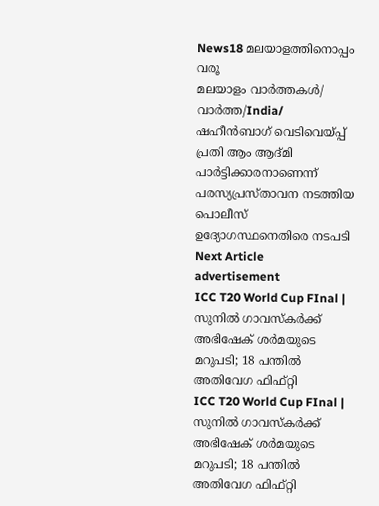News18 മലയാളത്തിനൊപ്പം വരൂ
മലയാളം വാർത്തകൾ/ വാർത്ത/India/
ഷഹീൻബാഗ് വെടിവെയ്പ്പ് പ്രതി ആം ആദ്മി പാർട്ടിക്കാരനാണെന്ന് പരസ്യപ്രസ്താവന നടത്തിയ പൊലീസ് ഉദ്യോഗസ്ഥനെതിരെ നടപടി
Next Article
advertisement
ICC T20 World Cup FInal | സുനിൽ ഗാവസ്കർക്ക് അഭിഷേക് ശർമയുടെ മറുപടി; 18 പന്തിൽ അതിവേഗ ഫിഫ്റ്റി
ICC T20 World Cup FInal | സുനിൽ ഗാവസ്കർക്ക് അഭിഷേക് ശർമയുടെ മറുപടി; 18 പന്തിൽ അതിവേഗ ഫിഫ്റ്റി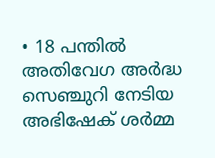• 18 പന്തിൽ അതിവേഗ അർദ്ധ സെഞ്ചുറി നേടിയ അഭിഷേക് ശർമ്മ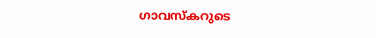ഗാവസ്കറുടെ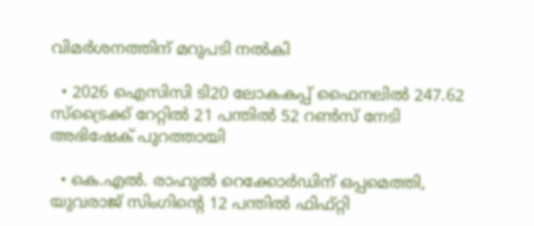വിമർശനത്തിന് മറുപടി നൽകി

  • 2026 ഐസിസി ടി20 ലോകകപ്പ് ഫൈനലിൽ 247.62 സ്ട്രൈക്ക് റേറ്റിൽ 21 പന്തിൽ 52 റൺസ് നേടി അഭിഷേക് പുറത്തായി

  • കെ.എൽ. രാഹുൽ റെക്കോർഡിന് ഒപ്പമെത്തി, യുവരാജ് സിംഗിന്റെ 12 പന്തിൽ ഫിഫ്റ്റി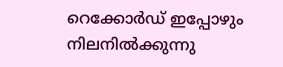റെക്കോർഡ് ഇപ്പോഴും നിലനിൽക്കുന്നു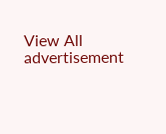View All
advertisement